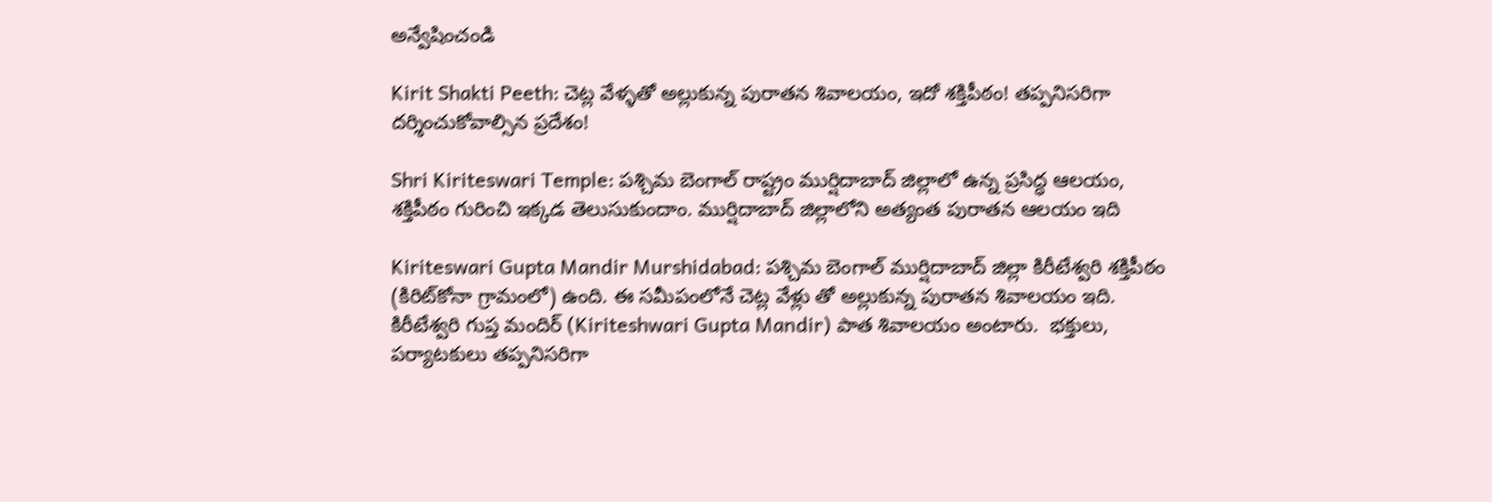అన్వేషించండి

Kirit Shakti Peeth: చెట్ల వేళ్ళతో అల్లుకున్న పురాతన శివాలయం, ఇదో శక్తిపీఠం! తప్పనిసరిగా దర్శించుకోవాల్సిన ప్రదేశం!

Shri Kiriteswari Temple: పశ్చిమ బెంగాల్ రాష్ట్రం ముర్షిదాబాద్ జిల్లాలో ఉన్న ప్రసిద్ధ ఆలయం, శక్తిపీఠం గురించి ఇక్కడ తెలుసుకుందాం. ముర్షిదాబాద్ జిల్లాలోని అత్యంత పురాతన ఆలయం ఇది

Kiriteswari Gupta Mandir Murshidabad: పశ్చిమ బెంగాల్ ముర్షిదాబాద్ జిల్లా కిరీటేశ్వరి శక్తిపీఠం (కిరిట్‌కోనా గ్రామంలో) ఉంది. ఈ సమీపంలోనే చెట్ల వేళ్లు తో అల్లుకున్న పురాతన శివాలయం ఇది.  కిరీటేశ్వరి గుప్త మందిర్ (Kiriteshwari Gupta Mandir) పాత శివాలయం అంటారు.  భక్తులు, పర్యాటకులు తప్పనిసరిగా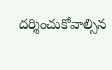దర్శించుకోవాల్సిన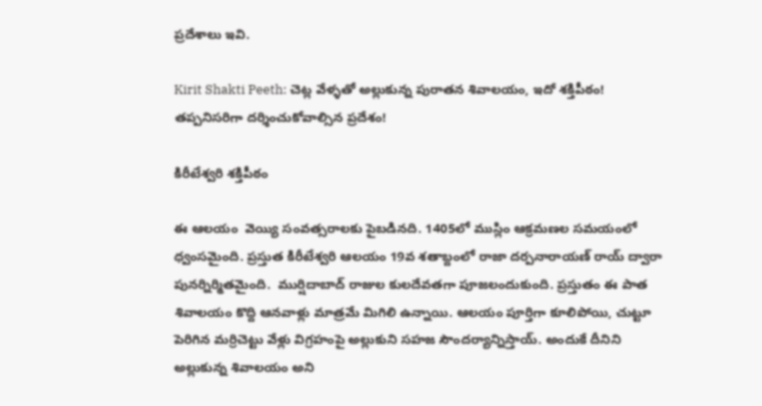ప్రదేశాలు ఇవి.

Kirit Shakti Peeth: చెట్ల వేళ్ళతో అల్లుకున్న పురాతన శివాలయం, ఇదో శక్తిపీఠం! తప్పనిసరిగా దర్శించుకోవాల్సిన ప్రదేశం!

కిరీటేశ్వరి శక్తిపీఠం

ఈ ఆలయం  వెయ్యి సంవత్సరాలకు పైబడినది. 1405లో ముస్లిం ఆక్రమణల సమయంలో ధ్వంసమైంది. ప్రస్తుత కిరీటేశ్వరి ఆలయం 19వ శతాబ్దంలో రాజా దర్పనారాయణ్ రాయ్ ద్వారా పునర్నిర్మితమైంది.  ముర్షిదాబాద్ రాజుల కులదేవతగా పూజలందుకుంది. ప్రస్తుతం ఈ పాత శివాలయం కొద్ది ఆనవాళ్లు మాత్రమే మిగిలి ఉన్నాయి. ఆలయం పూర్తిగా కూలిపోయి, చుట్టూ పెరిగిన మర్రిచెట్టు వేళ్లు విగ్రహంపై అల్లుకుని సహజ సౌందర్యాన్నిస్తాయ్. అందుకే దీనిని అల్లుకున్న శివాలయం అని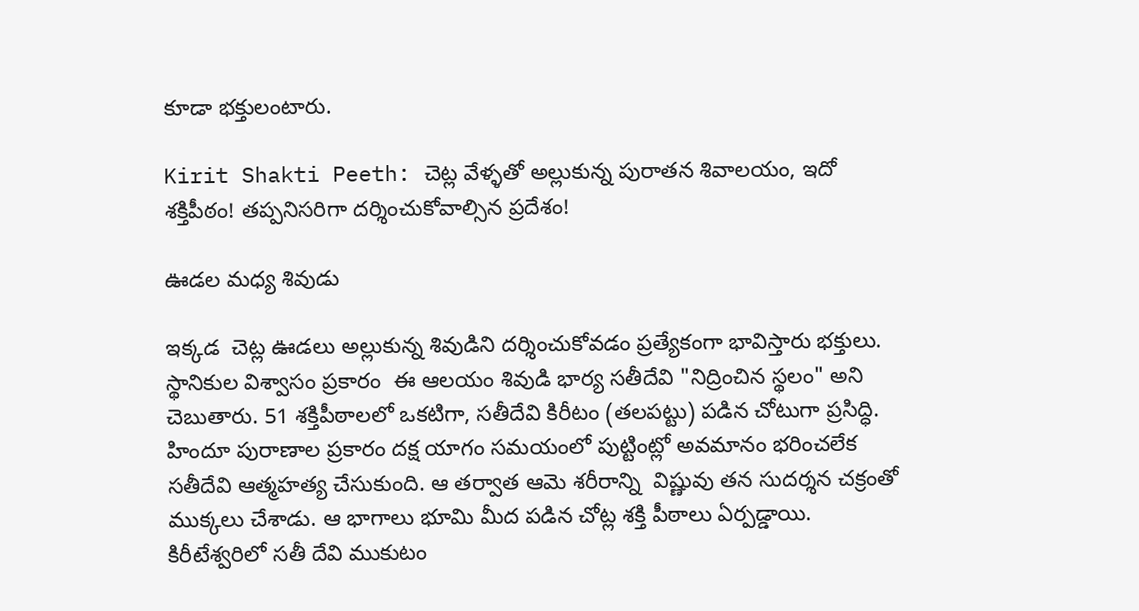కూడా భక్తులంటారు.

Kirit Shakti Peeth: చెట్ల వేళ్ళతో అల్లుకున్న పురాతన శివాలయం, ఇదో శక్తిపీఠం! తప్పనిసరిగా దర్శించుకోవాల్సిన ప్రదేశం!

ఊడల మధ్య శివుడు

ఇక్కడ  చెట్ల ఊడలు అల్లుకున్న శివుడిని దర్శించుకోవడం ప్రత్యేకంగా భావిస్తారు భక్తులు. స్థానికుల విశ్వాసం ప్రకారం  ఈ ఆలయం శివుడి భార్య సతీదేవి "నిద్రించిన స్థలం" అని చెబుతారు. 51 శక్తిపీఠాలలో ఒకటిగా, సతీదేవి కిరీటం (తలపట్టు) పడిన చోటుగా ప్రసిద్ధి. హిందూ పురాణాల ప్రకారం దక్ష యాగం సమయంలో పుట్టింట్లో అవమానం భరించలేక సతీదేవి ఆత్మహత్య చేసుకుంది. ఆ తర్వాత ఆమె శరీరాన్ని  విష్ణువు తన సుదర్శన చక్రంతో ముక్కలు చేశాడు. ఆ భాగాలు భూమి మీద పడిన చోట్ల శక్తి పీఠాలు ఏర్పడ్డాయి. కిరీటేశ్వరిలో సతీ దేవి ముకుటం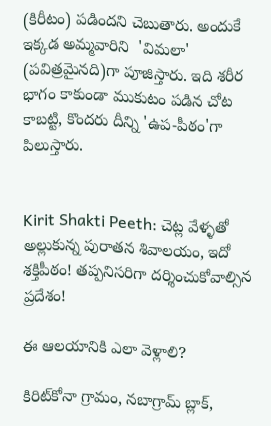(కిరీటం) పడిందని చెబుతారు. అందుకే ఇక్కడ అమ్మవారిని  'విమలా' (పవిత్రమైనది)గా పూజిస్తారు. ఇది శరీర భాగం కాకుండా ముకుటం పడిన చోట కాబట్టి, కొందరు దీన్ని 'ఉప-పీఠం'గా పిలుస్తారు.


Kirit Shakti Peeth: చెట్ల వేళ్ళతో అల్లుకున్న పురాతన శివాలయం, ఇదో శక్తిపీఠం! తప్పనిసరిగా దర్శించుకోవాల్సిన ప్రదేశం!

ఈ ఆలయానికి ఎలా వెళ్లాలి?

కిరిట్‌కోనా గ్రామం, నబాగ్రామ్ బ్లాక్,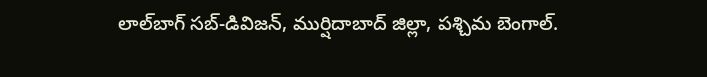లాల్‌బాగ్ సబ్-డివిజన్, ముర్షిదాబాద్ జిల్లా, పశ్చిమ బెంగాల్.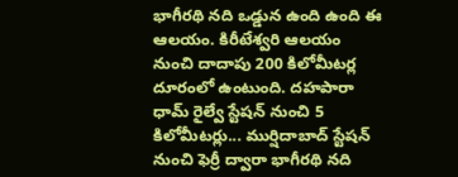భాగీరథి నది ఒడ్డున ఉంది ఉంది ఈ ఆలయం. కిరీటేశ్వరి ఆలయం నుంచి దాదాపు 200 కిలోమీటర్ల దూరంలో ఉంటుంది. దహపారా ధామ్ రైల్వే స్టేషన్ నుంచి 5 కిలోమీటర్లు... ముర్షిదాబాద్ స్టేషన్ నుంచి ఫెర్రీ ద్వారా భాగీరథి నది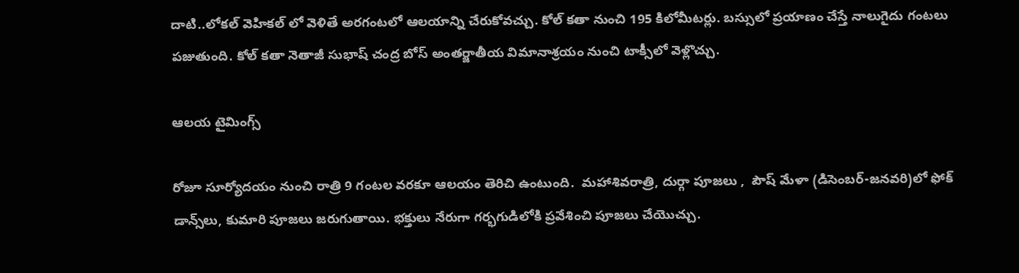దాటి..లోకల్ వెహికల్ లో వెళితే అరగంటలో ఆలయాన్ని చేరుకోవచ్చు. కోల్ కతా నుంచి 195 కిలోమీటర్లు. బస్సులో ప్రయాణం చేస్తే నాలుగైదు గంటలు పజుతుంది. కోల్ కతా నెతాజీ సుభాష్ చంద్ర బోస్ అంతర్జాతీయ విమానాశ్రయం నుంచి టాక్సీలో వెళ్లొచ్చు.

ఆలయ టైమింగ్స్

రోజూ సూర్యోదయం నుంచి రాత్రి 9 గంటల వరకూ ఆలయం తెరిచి ఉంటుంది.  మహాశివరాత్రి, దుర్గా పూజలు ,  పౌష్ మేళా (డిసెంబర్-జనవరి)లో ఫోక్ డాన్స్‌లు, కుమారి పూజలు జరుగుతాయి. భక్తులు నేరుగా గర్భగుడిలోకి ప్రవేశించి పూజలు చేయొచ్చు.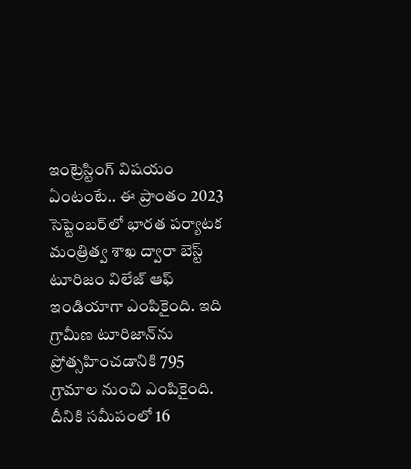ఇంట్రెస్టింగ్ విషయం ఏంటంటే.. ఈ ప్రాంతం 2023 సెప్టెంబర్‌లో భారత పర్యాటక మంత్రిత్వ శాఖ ద్వారా బెస్ట్ టూరిజం విలేజ్ ఆఫ్ ఇండియాగా ఎంపికైంది. ఇది గ్రామీణ టూరిజాన్‌ను ప్రోత్సహించడానికి 795 గ్రామాల నుంచి ఎంపికైంది. దీనికి సమీపంలో 16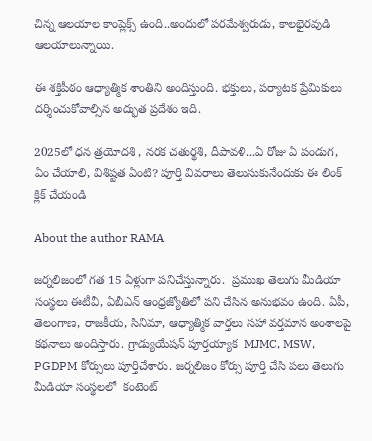చిన్న ఆలయాల కాంప్లెక్స్ ఉంది..అందులో పరమేశ్వరుడు, కాలభైరవుడి ఆలయాలున్నాయి.

ఈ శక్తిపీఠం ఆధ్యాత్మిక శాంతిని అందిస్తుంది. భక్తులు, పర్యాటక ప్రేమికులు దర్శించుకోవాల్సిన అద్భుత ప్రదేశం ఇది.

2025లో ధన త్రయోదశి , నరక చతుర్థశి, దీపావళి...ఏ రోజు ఏ పండుగ, ఏం చేయాలి, విశిష్టత ఏంటి? పూర్తి వివరాలు తెలుసుకునేందుకు ఈ లింక్ క్లిక్ చేయండి

About the author RAMA

జర్నలిజంలో గత 15 ఏళ్లుగా పనిచేస్తున్నారు.  ప్రముఖ తెలుగు మీడియా సంస్థలు ఈటీవీ, ఏబీఎన్‌ ఆంధ్రజ్యోతిలో పని చేసిన అనుభవం ఉంది. ఏపీ, తెలంగాణ, రాజకీయ, సినిమా, ఆధ్యాత్మిక వార్తలు సహా వర్తమాన అంశాలపై కథనాలు అందిస్తారు. గ్రాడ్యుయేషన్ పూర్తయ్యాక  MJMC, MSW, PGDPM కోర్సులు పూర్తిచేశారు. జర్నలిజం కోర్సు పూర్తి చేసి పలు తెలుగు మీడియా సంస్థలలో  కంటెంట్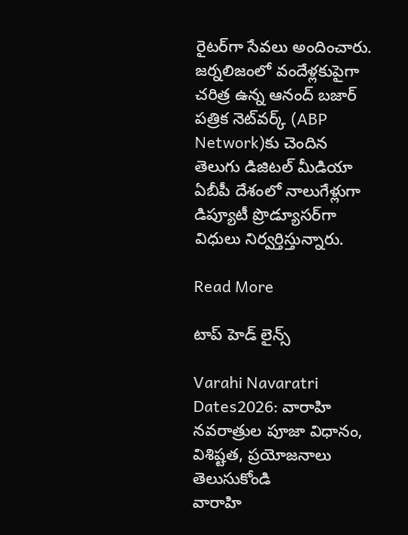రైటర్‌గా సేవలు అందించారు. జర్నలిజంలో వందేళ్లకుపైగా చరిత్ర ఉన్న ఆనంద్ బజార్ పత్రిక నెట్‌వర్క్ (ABP Network)కు చెందిన తెలుగు డిజిటల్ మీడియా ఏబీపీ దేశంలో నాలుగేళ్లుగా డిప్యూటీ ప్రొడ్యూసర్‌గా విధులు నిర్వర్తిస్తున్నారు.

Read More

టాప్ హెడ్ లైన్స్

Varahi Navaratri Dates2026: వారాహి నవరాత్రుల పూజా విధానం, విశిష్టత, ప్రయోజనాలు తెలుసుకోండి
వారాహి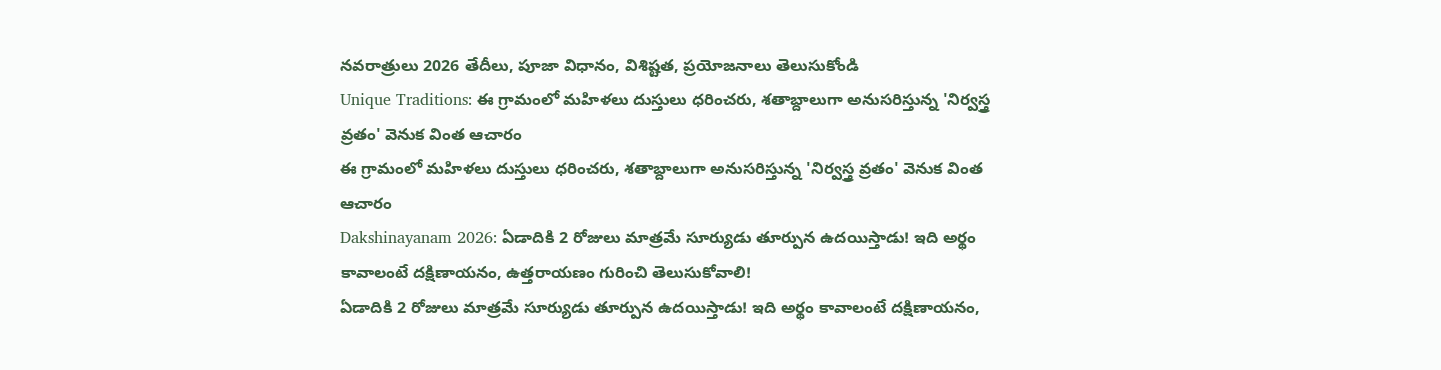నవరాత్రులు 2026 తేదీలు, పూజా విధానం, విశిష్టత, ప్రయోజనాలు తెలుసుకోండి
Unique Traditions: ఈ గ్రామంలో మహిళలు దుస్తులు ధరించరు, శతాబ్దాలుగా అనుసరిస్తున్న 'నిర్వస్త్ర వ్రతం' వెనుక వింత ఆచారం
ఈ గ్రామంలో మహిళలు దుస్తులు ధరించరు, శతాబ్దాలుగా అనుసరిస్తున్న 'నిర్వస్త్ర వ్రతం' వెనుక వింత ఆచారం
Dakshinayanam 2026: ఏడాదికి 2 రోజులు మాత్రమే సూర్యుడు తూర్పున ఉదయిస్తాడు! ఇది అర్థం కావాలంటే దక్షిణాయనం, ఉత్తరాయణం గురించి తెలుసుకోవాలి!
ఏడాదికి 2 రోజులు మాత్రమే సూర్యుడు తూర్పున ఉదయిస్తాడు! ఇది అర్థం కావాలంటే దక్షిణాయనం,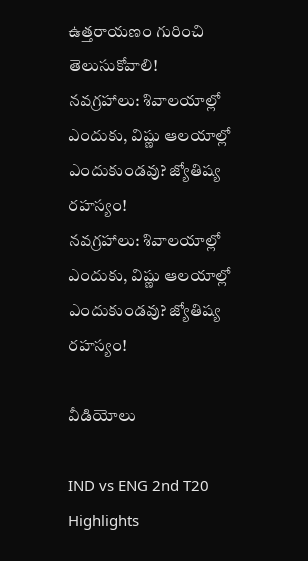ఉత్తరాయణం గురించి తెలుసుకోవాలి!
నవగ్రహాలు: శివాలయాల్లో ఎందుకు, విష్ణు ఆలయాల్లో ఎందుకుండవు? జ్యోతిష్య రహస్యం!
నవగ్రహాలు: శివాలయాల్లో ఎందుకు, విష్ణు ఆలయాల్లో ఎందుకుండవు? జ్యోతిష్య రహస్యం!

వీడియోలు

IND vs ENG 2nd T20 Highlights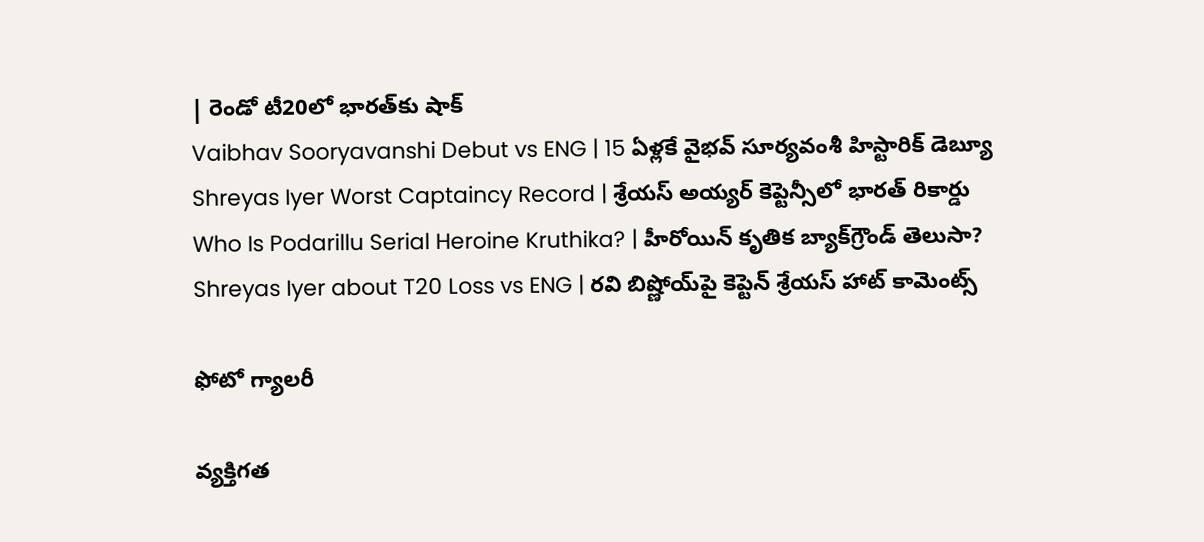| రెండో టీ20లో భారత్‌కు షాక్
Vaibhav Sooryavanshi Debut vs ENG | 15 ఏళ్లకే వైభవ్ సూర్యవంశీ హిస్టారిక్ డెబ్యూ
Shreyas Iyer Worst Captaincy Record | శ్రేయస్ అయ్యర్ కెప్టెన్సీలో భారత్ రికార్డు
Who Is Podarillu Serial Heroine Kruthika? | హీరోయిన్ కృతిక బ్యాక్‌గ్రౌండ్ తెలుసా?
Shreyas Iyer about T20 Loss vs ENG | రవి బిష్ణోయ్‌పై కెప్టెన్ శ్రేయస్ హాట్ కామెంట్స్

ఫోటో గ్యాలరీ

వ్యక్తిగత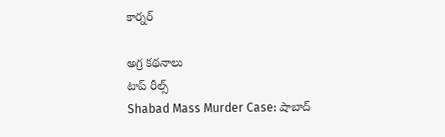కార్నర్

అగ్ర కథనాలు
టాప్ రీల్స్
Shabad Mass Murder Case: షాబాద్‌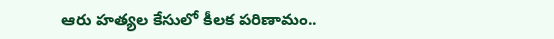ఆరు హత్యల కేసులో కీలక పరిణామం..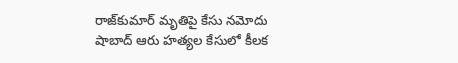రాజ్‌కుమార్ మృతిపై కేసు నమోదు
షాబాద్‌ ఆరు హత్యల కేసులో కీలక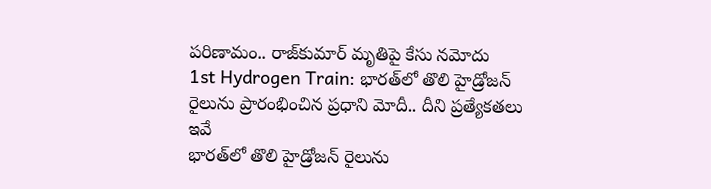పరిణామం.. రాజ్‌కుమార్ మృతిపై కేసు నమోదు
1st Hydrogen Train: భారత్‌లో తొలి హైడ్రోజన్ రైలును ప్రారంభించిన ప్రధాని మోదీ.. దీని ప్రత్యేకతలు ఇవే
భారత్‌లో తొలి హైడ్రోజన్ రైలును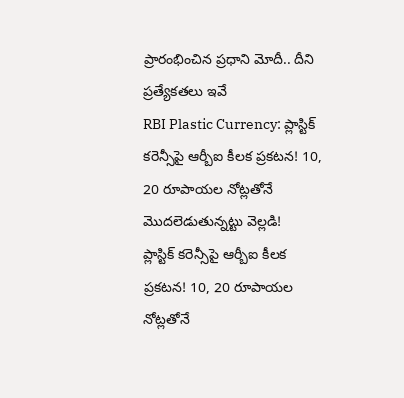ప్రారంభించిన ప్రధాని మోదీ.. దీని ప్రత్యేకతలు ఇవే
RBI Plastic Currency: ప్లాస్టిక్ కరెన్సీపై ఆర్బీఐ కీలక ప్రకటన! 10, 20 రూపాయల నోట్లతోనే మొదలెడుతున్నట్టు వెల్లడి!
ప్లాస్టిక్ కరెన్సీపై ఆర్బీఐ కీలక ప్రకటన! 10, 20 రూపాయల నోట్లతోనే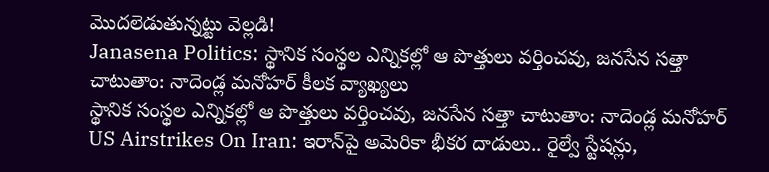మొదలెడుతున్నట్టు వెల్లడి!
Janasena Politics: స్థానిక సంస్థల ఎన్నికల్లో ఆ పొత్తులు వర్తించవు, జనసేన సత్తా చాటుతాం: నాదెండ్ల మనోహర్ కీలక వ్యాఖ్యలు
స్థానిక సంస్థల ఎన్నికల్లో ఆ పొత్తులు వర్తించవు, జనసేన సత్తా చాటుతాం: నాదెండ్ల మనోహర్
US Airstrikes On Iran: ఇరాన్‌పై అమెరికా భీకర దాడులు.. రైల్వే స్టేషన్లు,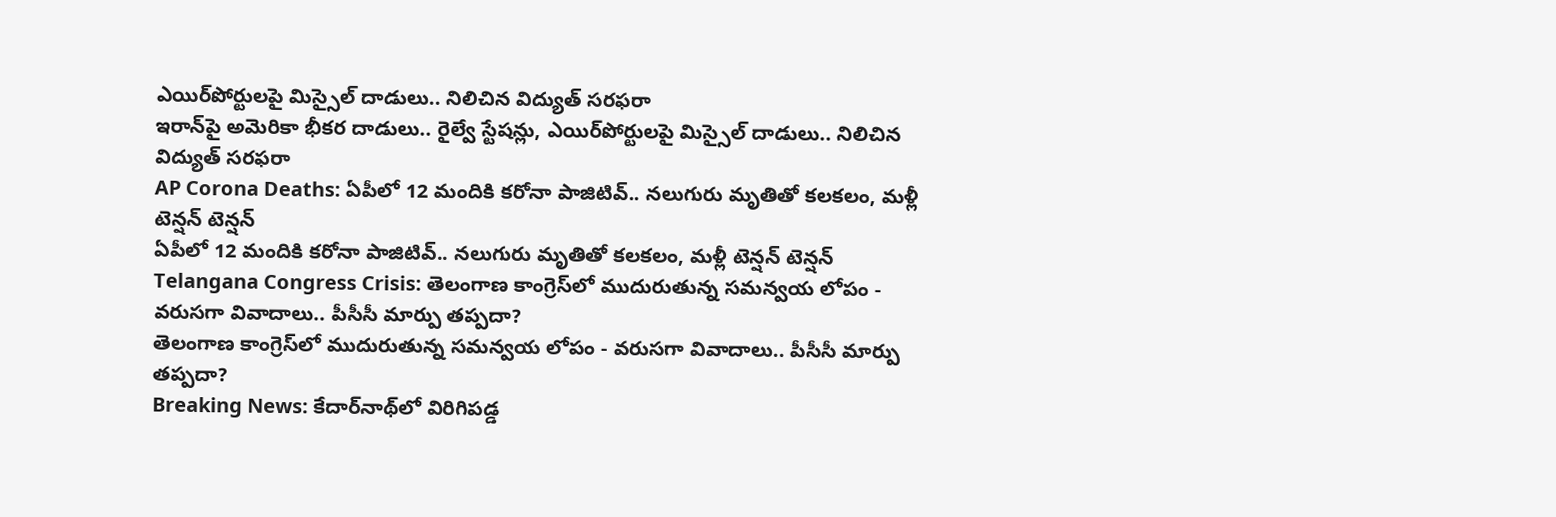ఎయిర్‌పోర్టులపై మిస్సైల్ దాడులు.. నిలిచిన విద్యుత్ సరఫరా
ఇరాన్‌పై అమెరికా భీకర దాడులు.. రైల్వే స్టేషన్లు, ఎయిర్‌పోర్టులపై మిస్సైల్ దాడులు.. నిలిచిన విద్యుత్ సరఫరా
AP Corona Deaths: ఏపీలో 12 మందికి కరోనా పాజిటివ్.. నలుగురు మృతితో కలకలం, మళ్లీ టెన్షన్ టెన్షన్
ఏపీలో 12 మందికి కరోనా పాజిటివ్.. నలుగురు మృతితో కలకలం, మళ్లీ టెన్షన్ టెన్షన్
Telangana Congress Crisis: తెలంగాణ కాంగ్రెస్‌లో ముదురుతున్న సమన్వయ లోపం - వరుసగా వివాదాలు.. పీసీసీ మార్పు తప్పదా?
తెలంగాణ కాంగ్రెస్‌లో ముదురుతున్న సమన్వయ లోపం - వరుసగా వివాదాలు.. పీసీసీ మార్పు తప్పదా?
Breaking News: కేదార్‌నాథ్‌లో విరిగిపడ్డ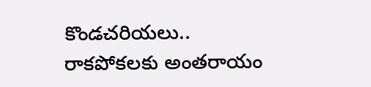కొండచరియలు.. రాకపోకలకు అంతరాయం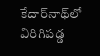కేదార్‌నాథ్‌లో విరిగిపడ్డ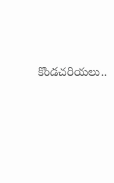కొండచరియలు..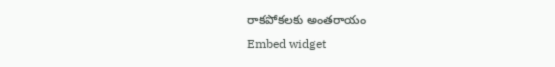రాకపోకలకు అంతరాయం
Embed widget